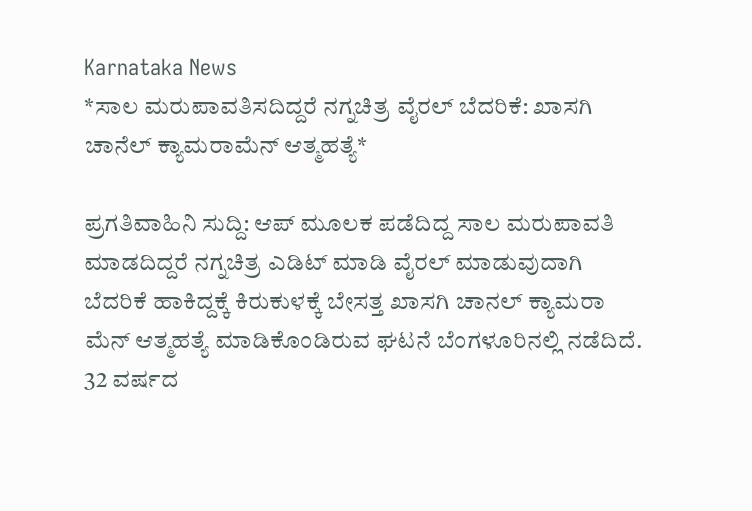Karnataka News
*ಸಾಲ ಮರುಪಾವತಿಸದಿದ್ದರೆ ನಗ್ನಚಿತ್ರ ವೈರಲ್ ಬೆದರಿಕೆ: ಖಾಸಗಿ ಚಾನೆಲ್ ಕ್ಯಾಮರಾಮೆನ್ ಆತ್ಮಹತ್ಯೆ*

ಪ್ರಗತಿವಾಹಿನಿ ಸುದ್ದಿ: ಆಪ್ ಮೂಲಕ ಪಡೆದಿದ್ದ ಸಾಲ ಮರುಪಾವತಿ ಮಾಡದಿದ್ದರೆ ನಗ್ನಚಿತ್ರ ಎಡಿಟ್ ಮಾಡಿ ವೈರಲ್ ಮಾಡುವುದಾಗಿ ಬೆದರಿಕೆ ಹಾಕಿದ್ದಕ್ಕೆ ಕಿರುಕುಳಕ್ಕೆ ಬೇಸತ್ತ ಖಾಸಗಿ ಚಾನಲ್ ಕ್ಯಾಮರಾ ಮೆನ್ ಆತ್ಮಹತ್ಯೆ ಮಾಡಿಕೊಂಡಿರುವ ಘಟನೆ ಬೆಂಗಳೂರಿನಲ್ಲಿ ನಡೆದಿದೆ.
32 ವರ್ಷದ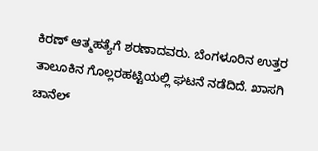ಕಿರಣ್ ಆತ್ಮಹತ್ಯೆಗೆ ಶರಣಾದವರು. ಬೆಂಗಳೂರಿನ ಉತ್ತರ ತಾಲೂಕಿನ ಗೊಲ್ಲರಹಟ್ಟಿಯಲ್ಲಿ ಘಟನೆ ನಡೆದಿದೆ. ಖಾಸಗಿ ಚಾನೆಲ್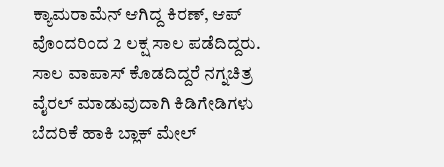ಕ್ಯಾಮರಾಮೆನ್ ಆಗಿದ್ದ ಕಿರಣ್, ಆಪ್ ವೊಂದರಿಂದ 2 ಲಕ್ಷ ಸಾಲ ಪಡೆದಿದ್ದರು.
ಸಾಲ ವಾಪಾಸ್ ಕೊಡದಿದ್ದರೆ ನಗ್ನಚಿತ್ರ ವೈರಲ್ ಮಾಡುವುದಾಗಿ ಕಿಡಿಗೇಡಿಗಳು ಬೆದರಿಕೆ ಹಾಕಿ ಬ್ಲಾಕ್ ಮೇಲ್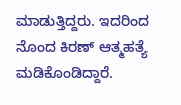ಮಾಡುತ್ತಿದ್ದರು. ಇದರಿಂದ ನೊಂದ ಕಿರಣ್ ಆತ್ಮಹತ್ಯೆ ಮಡಿಕೊಂಡಿದ್ದಾರೆ.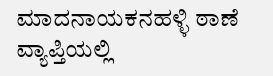ಮಾದನಾಯಕನಹಳ್ಳಿ ಠಾಣೆ ವ್ಯಾಪ್ತಿಯಲ್ಲಿ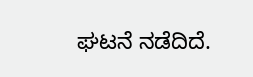ಘಟನೆ ನಡೆದಿದೆ.